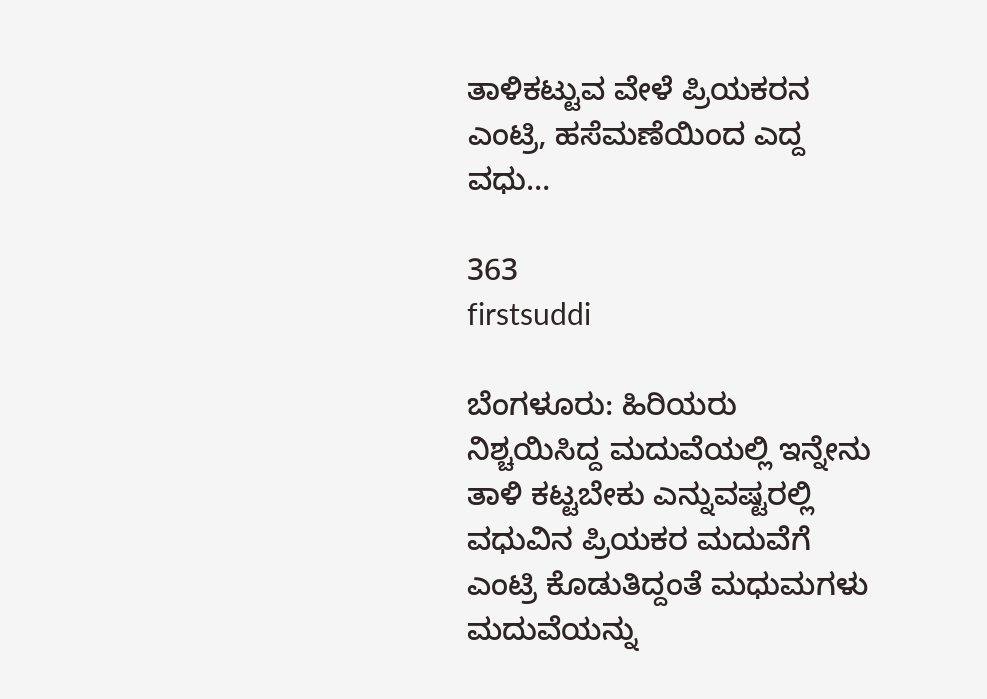ತಾಳಿಕಟ್ಟುವ ವೇಳೆ ಪ್ರಿಯಕರನ ಎಂಟ್ರಿ, ಹಸೆಮಣೆಯಿಂದ ಎದ್ದ ವಧು…

363
firstsuddi

ಬೆಂಗಳೂರು: ಹಿರಿಯರು ನಿಶ್ಚಯಿಸಿದ್ದ ಮದುವೆಯಲ್ಲಿ ಇನ್ನೇನು ತಾಳಿ ಕಟ್ಟಬೇಕು ಎನ್ನುವಷ್ಟರಲ್ಲಿ ವಧುವಿನ ಪ್ರಿಯಕರ ಮದುವೆಗೆ ಎಂಟ್ರಿ ಕೊಡುತಿದ್ದಂತೆ ಮಧುಮಗಳು ಮದುವೆಯನ್ನು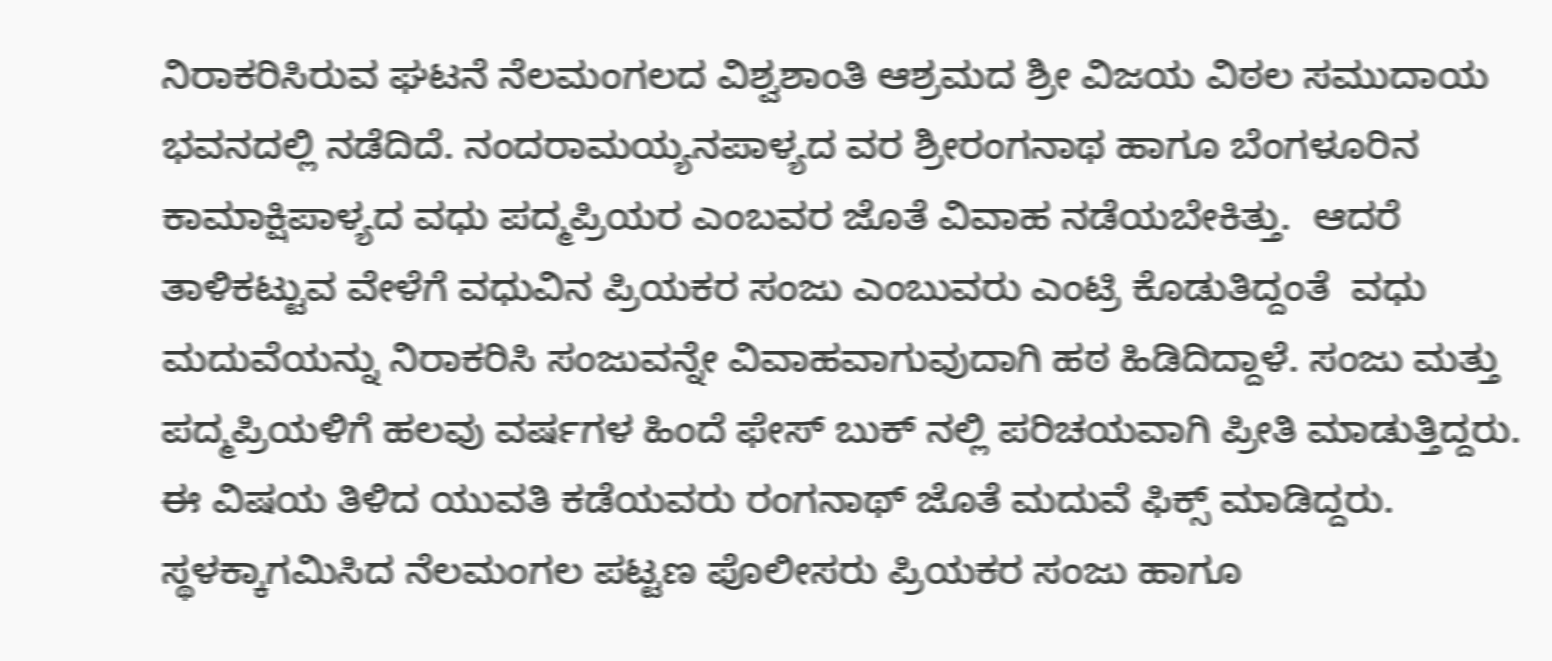ನಿರಾಕರಿಸಿರುವ ಘಟನೆ ನೆಲಮಂಗಲದ ವಿಶ್ವಶಾಂತಿ ಆಶ್ರಮದ ಶ್ರೀ ವಿಜಯ ವಿಠಲ ಸಮುದಾಯ ಭವನದಲ್ಲಿ ನಡೆದಿದೆ. ನಂದರಾಮಯ್ಯನಪಾಳ್ಯದ ವರ ಶ್ರೀರಂಗನಾಥ ಹಾಗೂ ಬೆಂಗಳೂರಿನ ಕಾಮಾಕ್ಷಿಪಾಳ್ಯದ ವಧು ಪದ್ಮಪ್ರಿಯರ ಎಂಬವರ ಜೊತೆ ವಿವಾಹ ನಡೆಯಬೇಕಿತ್ತು.  ಆದರೆ  ತಾಳಿಕಟ್ಟುವ ವೇಳೆಗೆ ವಧುವಿನ ಪ್ರಿಯಕರ ಸಂಜು ಎಂಬುವರು ಎಂಟ್ರಿ ಕೊಡುತಿದ್ದಂತೆ  ವಧು ಮದುವೆಯನ್ನು ನಿರಾಕರಿಸಿ ಸಂಜುವನ್ನೇ ವಿವಾಹವಾಗುವುದಾಗಿ ಹಠ ಹಿಡಿದಿದ್ದಾಳೆ. ಸಂಜು ಮತ್ತು ಪದ್ಮಪ್ರಿಯಳಿಗೆ ಹಲವು ವರ್ಷಗಳ ಹಿಂದೆ ಫೇಸ್ ಬುಕ್ ನಲ್ಲಿ ಪರಿಚಯವಾಗಿ ಪ್ರೀತಿ ಮಾಡುತ್ತಿದ್ದರು. ಈ ವಿಷಯ ತಿಳಿದ ಯುವತಿ ಕಡೆಯವರು ರಂಗನಾಥ್‌ ಜೊತೆ ಮದುವೆ ಫಿಕ್ಸ್ ಮಾಡಿದ್ದರು. ಸ್ಥಳಕ್ಕಾಗಮಿಸಿದ ನೆಲಮಂಗಲ ಪಟ್ಟಣ ಪೊಲೀಸರು ಪ್ರಿಯಕರ ಸಂಜು ಹಾಗೂ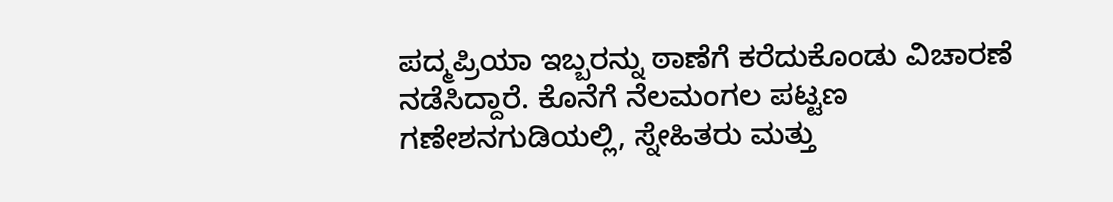ಪದ್ಮಪ್ರಿಯಾ ಇಬ್ಬರನ್ನು ಠಾಣೆಗೆ ಕರೆದುಕೊಂಡು ವಿಚಾರಣೆ ನಡೆಸಿದ್ದಾರೆ. ಕೊನೆಗೆ ನೆಲಮಂಗಲ ಪಟ್ಟಣ ಗಣೇಶನಗುಡಿಯಲ್ಲಿ, ಸ್ನೇಹಿತರು ಮತ್ತು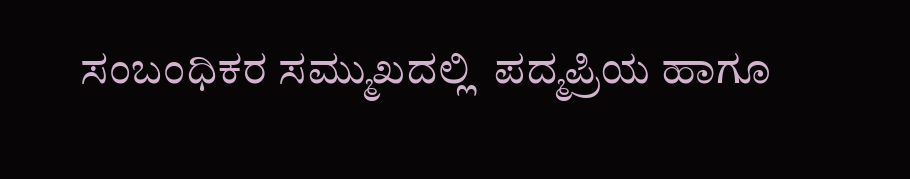ಸಂಬಂಧಿಕರ ಸಮ್ಮುಖದಲ್ಲಿ  ಪದ್ಮಪ್ರಿಯ ಹಾಗೂ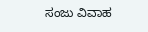ಸಂಜು ವಿವಾಹ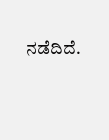ನಡೆದಿದೆ.